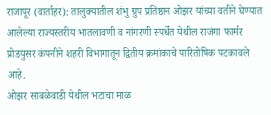राजापूर (वार्ताहर): तालुक्यातील शंभु ग्रुप प्रतिष्ठान ओझर यांच्या वतीने घेण्यात आलेल्या राज्यस्तरीय भातलावणी व नांगरणी स्पर्धेत येथील राजंगा फार्मर प्रोडयुसर कंपनीने शहरी विभागातून द्वितीय क्रमांकाचे पारितोषिक पटकावले आहे.
ओझर साबळेवाडी येथील भटाचा माळ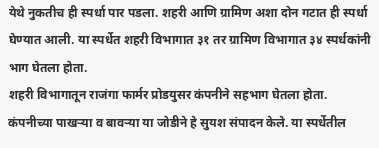येथे नुकतीच ही स्पर्धा पार पडला. शहरी आणि ग्रामिण अशा दोन गटात ही स्पर्धा घेण्यात आली. या स्पर्धेत शहरी विभागात ३१ तर ग्रामिण विभागात ३४ स्पर्धकांनी भाग घेतला होता.
शहरी विभागातून राजंगा फार्मर प्रोडयुसर कंपनीने सहभाग घेतला होता. कंपनीच्या पाखऱ्या व बावऱ्या या जोडीने हे सुयश संपादन केले. या स्पर्धेतील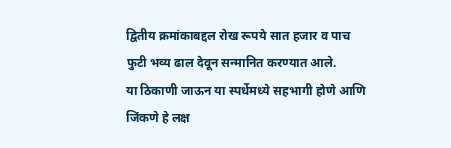द्वितीय क्रमांकाबद्दल रोख रूपये सात हजार व पाच फुटी भव्य ढाल देवून सन्मानित करण्यात आले.
या ठिकाणी जाऊन या स्पर्धेमध्ये सहभागी होणे आणि जिंकणे हे लक्ष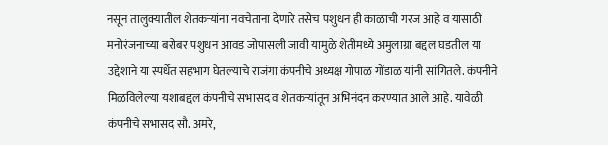नसून तालुक्यातील शेतकऱ्यांना नवचेताना देणारे तसेच पशुधन ही काळाची गरज आहे व यासाठी मनोरंजनाच्या बरोबर पशुधन आवड जोपासली जावी यामुळे शेतीमध्ये अमुलाग्रा बद्दल घडतील या उद्देशाने या स्पर्धेत सहभाग घेतल्याचे राजंगा कंपनीचे अध्यक्ष गोपाळ गोंडाळ यांनी सांगितले. कंपनीने मिळविलेल्या यशाबद्दल कंपनीचे सभासद व शेतकऱ्यांतून अभिनंदन करण्यात आले आहे. यावेळी कंपनीचे सभासद सौ. अमरे,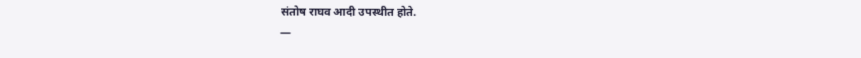संतोष राघव आदी उपस्थीत होते.
—